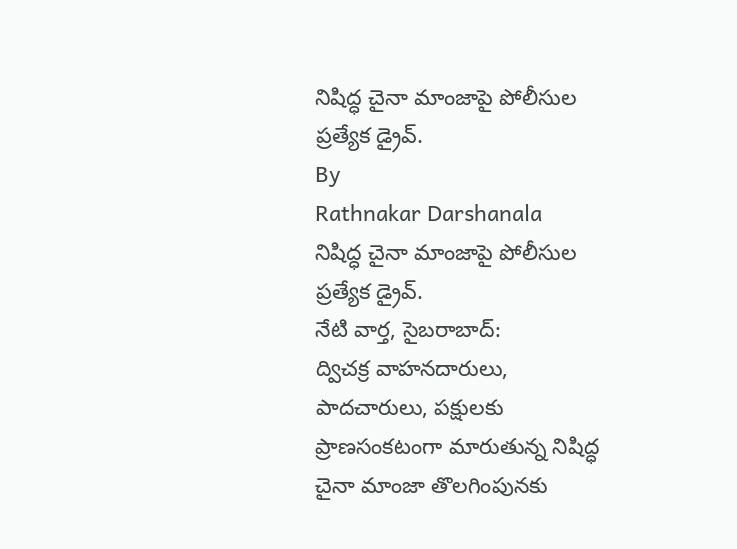నిషిద్ధ చైనా మాంజాపై పోలీసుల ప్రత్యేక డ్రైవ్.
By
Rathnakar Darshanala
నిషిద్ధ చైనా మాంజాపై పోలీసుల ప్రత్యేక డ్రైవ్.
నేటి వార్త, సైబరాబాద్:
ద్విచక్ర వాహనదారులు, పాదచారులు, పక్షులకు ప్రాణసంకటంగా మారుతున్న నిషిద్ధ చైనా మాంజా తొలగింపునకు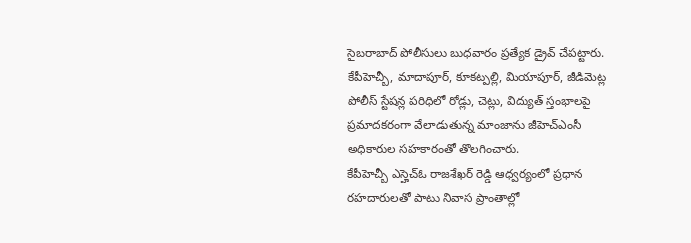సైబరాబాద్ పోలీసులు బుధవారం ప్రత్యేక డ్రైవ్ చేపట్టారు.
కేపీహెచ్బీ, మాదాపూర్, కూకట్పల్లి, మియాపూర్, జీడిమెట్ల పోలీస్ స్టేషన్ల పరిధిలో రోడ్లు, చెట్లు, విద్యుత్ స్తంభాలపై ప్రమాదకరంగా వేలాడుతున్న మాంజాను జీహెచ్ఎంసీ అధికారుల సహకారంతో తొలగించారు.
కేపీహెచ్బీ ఎస్హెచ్ఓ రాజశేఖర్ రెడ్డి ఆధ్వర్యంలో ప్రధాన రహదారులతో పాటు నివాస ప్రాంతాల్లో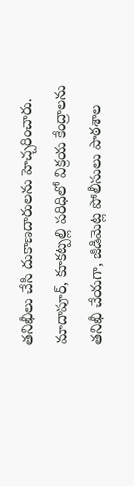తనిఖీలు చేసి దుకాణదారులను హెచ్చరించారు.
మాదాపూర్, కూకట్పల్లి పరిధిలో విక్రయ కేంద్రాలను తనిఖీ చేయగా, జీడిమెట్ల పోలీసులు పాఠశాల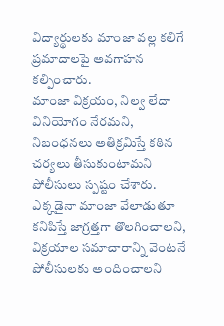విద్యార్థులకు మాంజా వల్ల కలిగే ప్రమాదాలపై అవగాహన కల్పించారు.
మాంజా విక్రయం, నిల్వ లేదా వినియోగం నేరమని, నిబంధనలు అతిక్రమిస్తే కఠిన చర్యలు తీసుకుంటామని పోలీసులు స్పష్టం చేశారు.
ఎక్కడైనా మాంజా వేలాడుతూ కనిపిస్తే జాగ్రత్తగా తొలగించాలని, విక్రయాల సమాచారాన్ని వెంటనే పోలీసులకు అందించాలని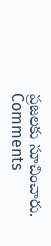ప్రజలకు సూచించారు.
Comments